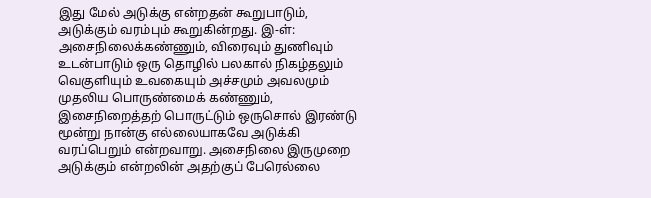இது மேல் அடுக்கு என்றதன் கூறுபாடும், அடுக்கும் வரம்பும் கூறுகின்றது. இ-ள்: அசைநிலைக்கண்ணும், விரைவும் துணிவும் உடன்பாடும் ஒரு தொழில் பலகால் நிகழ்தலும் வெகுளியும் உவகையும் அச்சமும் அவலமும் முதலிய பொருண்மைக் கண்ணும், இசைநிறைத்தற் பொருட்டும் ஒருசொல் இரண்டு மூன்று நான்கு எல்லையாகவே அடுக்கி வரப்பெறும் என்றவாறு. அசைநிலை இருமுறை அடுக்கும் என்றலின் அதற்குப் பேரெல்லை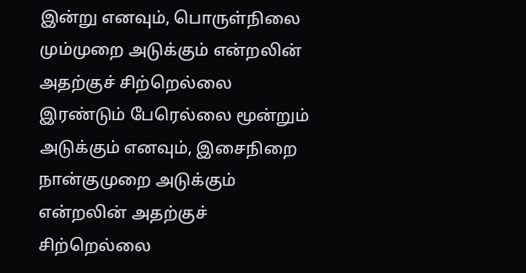இன்று எனவும், பொருள்நிலை மும்முறை அடுக்கும் என்றலின் அதற்குச் சிற்றெல்லை இரண்டும் பேரெல்லை மூன்றும் அடுக்கும் எனவும், இசைநிறை நான்குமுறை அடுக்கும் என்றலின் அதற்குச் சிற்றெல்லை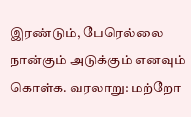இரண்டும், பேரெல்லை நான்கும் அடுக்கும் எனவும் கொள்க. வரலாறு: மற்றோ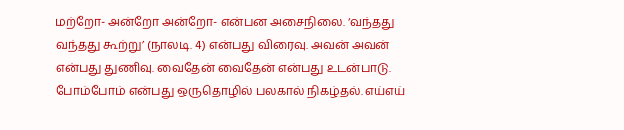மற்றோ- அன்றோ அன்றோ- என்பன அசைநிலை. ‘வந்தது வந்தது கூற்று’ (நாலடி. 4) என்பது விரைவு. அவன் அவன் என்பது துணிவு. வைதேன் வைதேன் என்பது உடன்பாடு. போம்போம் என்பது ஒருதொழில் பலகால் நிகழ்தல். எய்எய்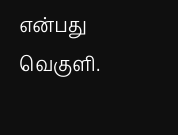என்பது வெகுளி.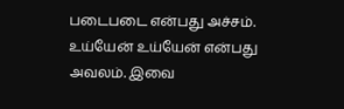படைபடை என்பது அச்சம். உய்யேன் உய்யேன் என்பது அவலம். இவை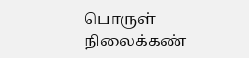பொருள் நிலைக்கண்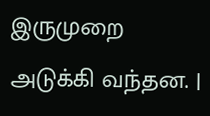இருமுறை அடுக்கி வந்தன. |